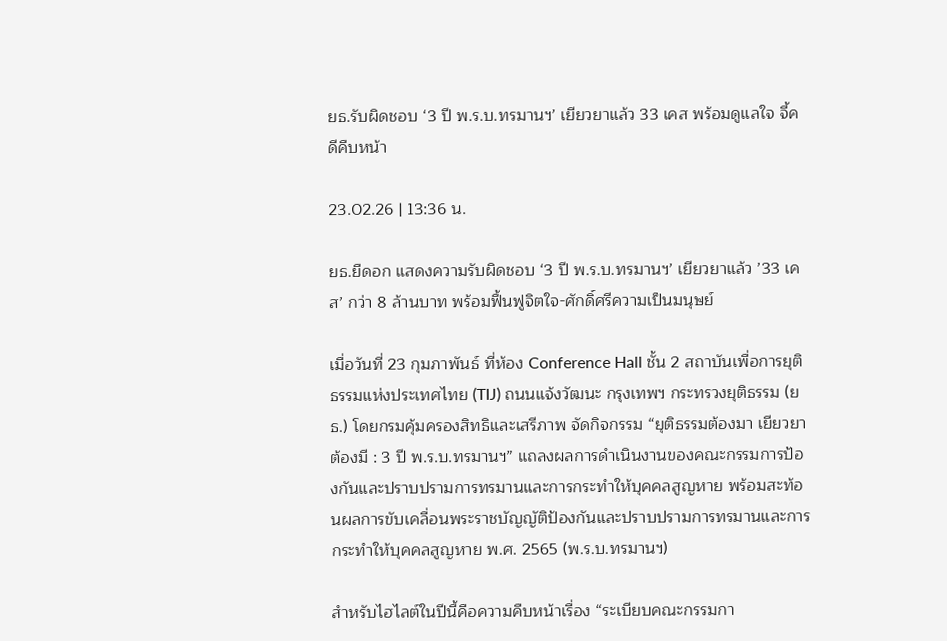ยธ.รับผิดชอบ ‘3 ปี พ.ร.บ.ทรมานฯ’ เยียวยาแล้ว 33 เคส พร้อมดูแลใจ จี้คดีคืบหน้า

23.02.26 | 13:36 น.

ยธ.ยืดอก แสดงความรับผิดชอบ ‘3 ปี พ.ร.บ.ทรมานฯ’ เยียวยาแล้ว ’33 เคส’ กว่า 8 ล้านบาท พร้อมฟื้นฟูจิตใจ-ศักดิ์ศรีความเป็นมนุษย์

เมื่อวันที่ 23 กุมภาพันธ์ ที่ห้อง Conference Hall ชั้น 2 สถาบันเพื่อการยุติธรรมแห่งประเทศไทย (TIJ) ถนนแจ้งวัฒนะ กรุงเทพฯ กระทรวงยุติธรรม (ยธ.) โดยกรมคุ้มครองสิทธิและเสรีภาพ จัดกิจกรรม “ยุติธรรมต้องมา เยียวยาต้องมี : 3 ปี พ.ร.บ.ทรมานฯ” แถลงผลการดำเนินงานของคณะกรรมการป้องกันและปราบปรามการทรมานและการกระทำให้บุคคลสูญหาย พร้อมสะท้อนผลการขับเคลื่อนพระราชบัญญัติป้องกันและปราบปรามการทรมานและการกระทำให้บุคคลสูญหาย พ.ศ. 2565 (พ.ร.บ.ทรมานฯ)

สำหรับไฮไลต์ในปีนี้คือความคืบหน้าเรื่อง “ระเบียบคณะกรรมกา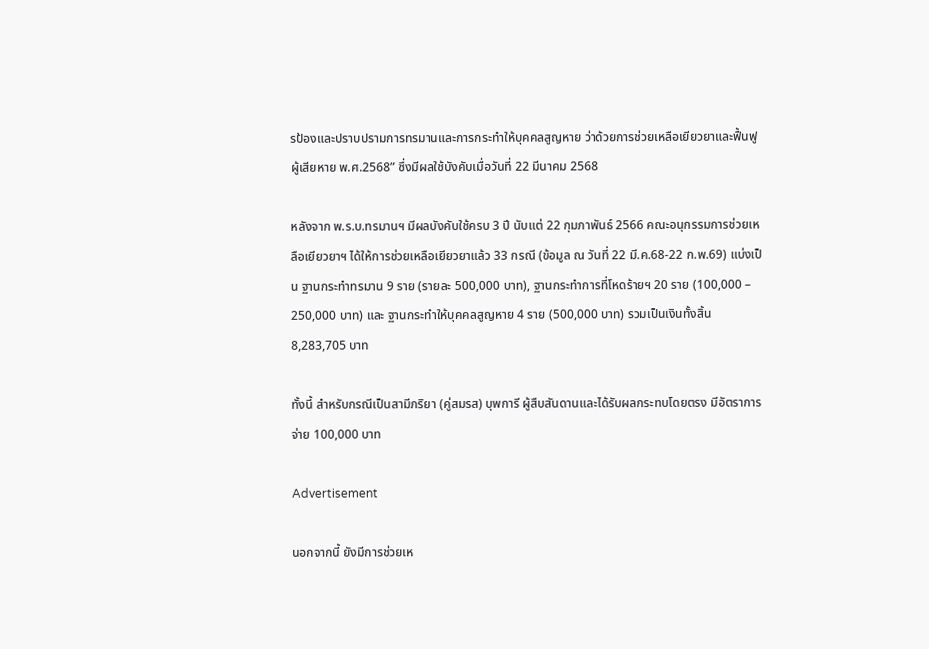รป้องและปราบปรามการทรมานและการกระทำให้บุคคลสูญหาย ว่าด้วยการช่วยเหลือเยียวยาและฟื้นฟูผู้เสียหาย พ.ศ.2568” ซึ่งมีผลใช้บังคับเมื่อวันที่ 22 มีนาคม 2568

หลังจาก พ.ร.บ.ทรมานฯ มีผลบังคับใช้ครบ 3 ปี นับแต่ 22 กุมภาพันธ์ 2566 คณะอนุกรรมการช่วยเหลือเยียวยาฯ ได้ให้การช่วยเหลือเยียวยาแล้ว 33 กรณี (ข้อมูล ณ วันที่ 22 มี.ค.68-22 ก.พ.69) แบ่งเป็น ฐานกระทำทรมาน 9 ราย (รายละ 500,000 บาท), ฐานกระทำการที่โหดร้ายฯ 20 ราย (100,000 – 250,000 บาท) และ ฐานกระทำให้บุคคลสูญหาย 4 ราย (500,000 บาท) รวมเป็นเงินทั้งสิ้น 8,283,705 บาท

ทั้งนี้ สำหรับกรณีเป็นสามีภริยา (คู่สมรส) บุพการี ผู้สืบสันดานและได้รับผลกระทบโดยตรง มีอัตราการจ่าย 100,000 บาท

Advertisement

นอกจากนี้ ยังมีการช่วยเห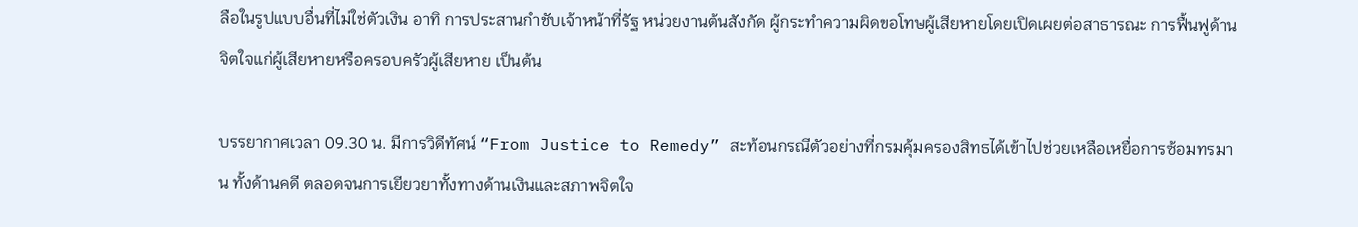ลือในรูปแบบอื่นที่ไม่ใช่ตัวเงิน อาทิ การประสานกำชับเจ้าหน้าที่รัฐ หน่วยงานต้นสังกัด ผู้กระทำความผิดขอโทษผู้เสียหายโดยเปิดเผยต่อสาธารณะ การฟื้นฟูด้านจิตใจแก่ผู้เสียหายหรือครอบครัวผู้เสียหาย เป็นต้น

บรรยากาศเวลา 09.30 น. มีการวิดีทัศน์ “From Justice to Remedy” สะท้อนกรณีตัวอย่างที่กรมคุ้มครองสิทธได้เข้าไปช่วยเหลือเหยื่อการซ้อมทรมาน ทั้งด้านคดี ตลอดจนการเยียวยาทั้งทางด้านเงินและสภาพจิตใจ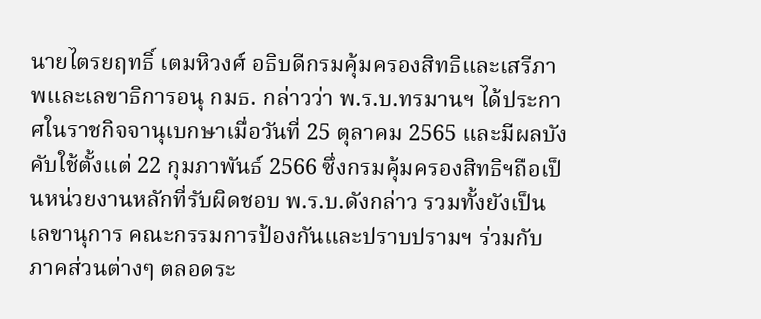นายไตรยฤทธิ์ เตมหิวงศ์ อธิบดีกรมคุ้มครองสิทธิและเสรีภาพและเลขาธิการอนุ กมธ. กล่าวว่า พ.ร.บ.ทรมานฯ ได้ประกาศในราชกิจจานุเบกษาเมื่อวันที่ 25 ตุลาคม 2565 และมีผลบังคับใช้ตั้งแต่ 22 กุมภาพันธ์ 2566 ซึ่งกรมคุ้มครองสิทธิฯถือเป็นหน่วยงานหลักที่รับผิดชอบ พ.ร.บ.ดังกล่าว รวมทั้งยังเป็นเลขานุการ คณะกรรมการป้องกันและปราบปรามฯ ร่วมกับภาคส่วนต่างๆ ตลอดระ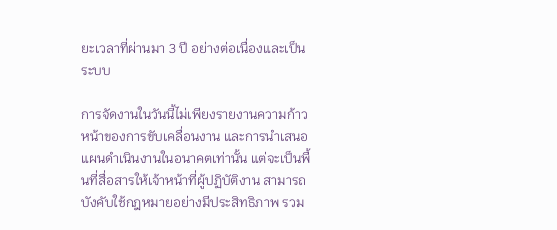ยะเวลาที่ผ่านมา 3 ปี อย่างต่อเนื่องและเป็นระบบ

การจัดงานในวันนี้ไม่เพียงรายงานความก้าวหน้าของการขับเคลื่อนงาน และการนำเสนอแผนดำเนินงานในอนาคตเท่านั้น แต่จะเป็นพื้นที่สื่อสารให้เจ้าหน้าที่ผู้ปฏิบัติงาน สามารถบังคับใช้กฎหมายอย่างมีประสิทธิภาพ รวม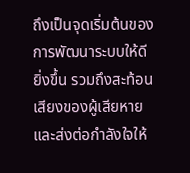ถึงเป็นจุดเริ่มต้นของการพัฒนาระบบให้ดียิ่งขึ้น รวมถึงสะท้อนเสียงของผู้เสียหายและส่งต่อกำลังใจให้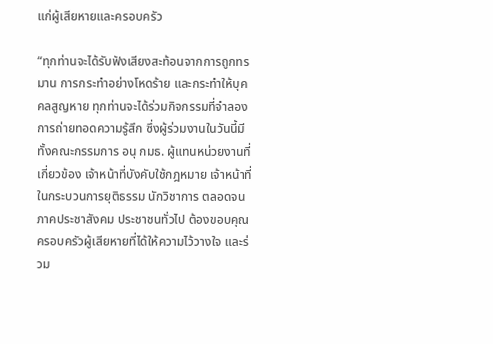แก่ผู้เสียหายและครอบครัว

“ทุกท่านจะได้รับฟังเสียงสะท้อนจากการถูกทรมาน การกระทำอย่างโหดร้าย และกระทำให้บุคคลสูญหาย ทุกท่านจะได้ร่วมกิจกรรมที่จำลองการถ่ายทอดความรู้สึก ซึ่งผู้ร่วมงานในวันนี้มีทั้งคณะกรรมการ อนุ กมธ. ผู้แทนหน่วยงานที่เกี่ยวข้อง เจ้าหน้าที่บังคับใช้กฎหมาย เจ้าหน้าที่ในกระบวนการยุติธรรม นักวิชาการ ตลอดจนภาคประชาสังคม ประชาชนทั่วไป ต้องขอบคุณครอบครัวผู้เสียหายที่ได้ให้ความไว้วางใจ และร่วม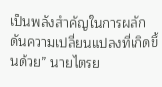เป็นพลังสำคัญในการผลักดันความเปลี่ยนแปลงที่เกิดขึ้นด้วย” นายไตรย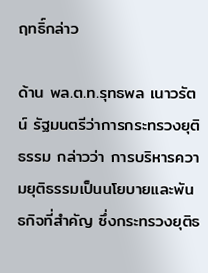ฤทธิ์กล่าว

ด้าน พล.ต.ท.รุทธพล เนาวรัตน์ รัฐมนตรีว่าการกระทรวงยุติธรรม กล่าวว่า การบริหารความยุติธรรมเป็นนโยบายและพันธกิจที่สำคัญ ซึ่งกระทรวงยุติธ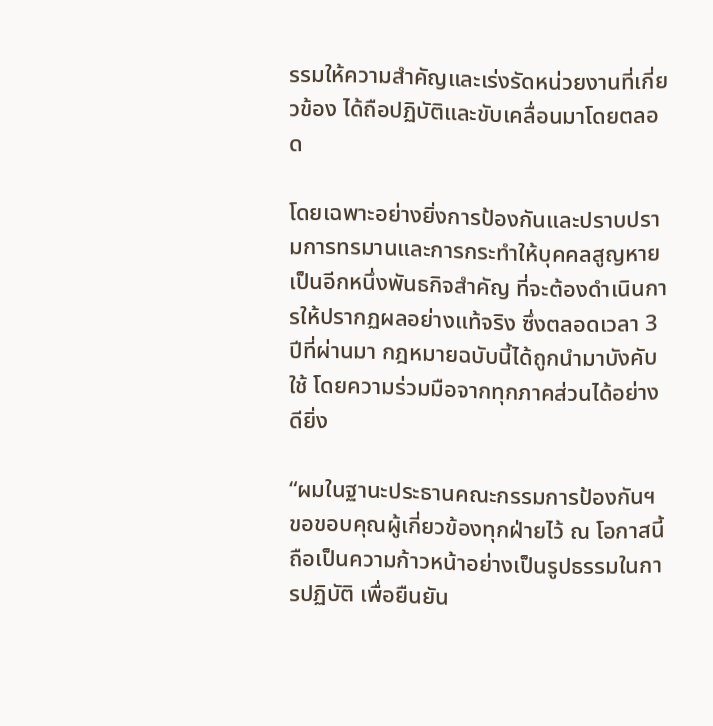รรมให้ความสำคัญและเร่งรัดหน่วยงานที่เกี่ยวข้อง ได้ถือปฏิบัติและขับเคลื่อนมาโดยตลอด

โดยเฉพาะอย่างยิ่งการป้องกันและปราบปรามการทรมานและการกระทำให้บุคคลสูญหาย เป็นอีกหนึ่งพันธกิจสำคัญ ที่จะต้องดำเนินการให้ปรากฏผลอย่างแท้จริง ซึ่งตลอดเวลา 3 ปีที่ผ่านมา กฎหมายฉบับนี้ได้ถูกนำมาบังคับใช้ โดยความร่วมมือจากทุกภาคส่วนได้อย่างดียิ่ง

“ผมในฐานะประธานคณะกรรมการป้องกันฯ ขอขอบคุณผู้เกี่ยวข้องทุกฝ่ายไว้ ณ โอกาสนี้ ถือเป็นความก้าวหน้าอย่างเป็นรูปธรรมในการปฏิบัติ เพื่อยืนยัน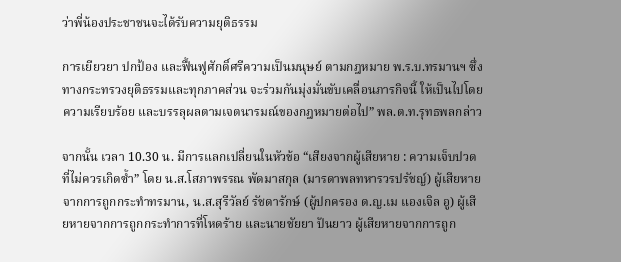ว่าพี่น้องประชาชนจะได้รับความยุติธรรม

การเยียวยา ปกป้อง และฟื้นฟูศักดิ์ศรีความเป็นมนุษย์ ตามกฎหมาย พ.ร.บ.ทรมานฯ ซึ่งทางกระทรวงยุติธรรมและทุกภาคส่วน จะร่วมกันมุ่งมั่นขับเคลื่อนภารกิจนี้ ให้เป็นไปโดยความเรียบร้อย และบรรลุผลตามเจตนารมณ์ของกฎหมายต่อไป” พล.ต.ท.รุทธพลกล่าว

จากนั้น เวลา 10.30 น. มีการแลกเปลี่ยนในหัวข้อ “เสียงจากผู้เสียหาย : ความเจ็บปวดที่ไม่ควรเกิดซ้ำ” โดย น.ส.โสภาพรรณ พัดมาสกุล (มารดาพลทหารวรปรัชญ์) ผู้เสียหายจากการถูกกระทำทรมาน, น.ส.สุรีวัลย์ รัชดารักษ์ (ผู้ปกครอง ด.ญ.เม แองเจิล อู) ผู้เสียหายจากการถูกกระทำการที่โหดร้าย และนายชัยยา ปันยาว ผู้เสียหายจากการถูก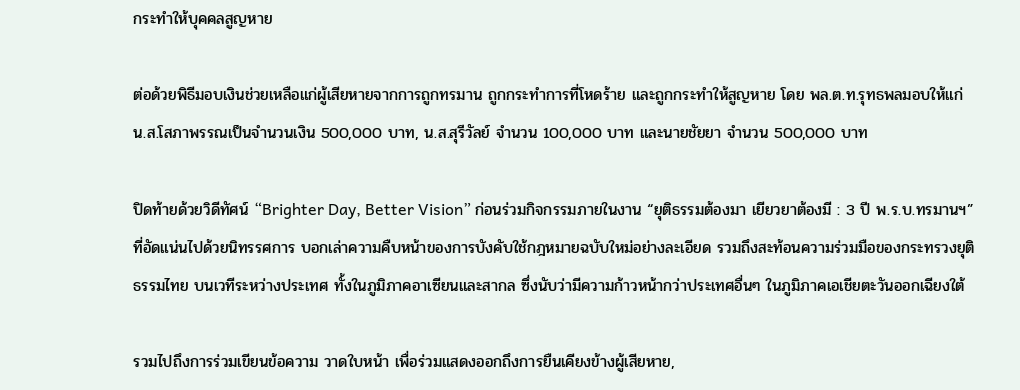กระทำให้บุคคลสูญหาย

ต่อด้วยพิธีมอบเงินช่วยเหลือแก่ผู้เสียหายจากการถูกทรมาน ถูกกระทำการที่โหดร้าย และถูกกระทำให้สูญหาย โดย พล.ต.ท.รุทธพลมอบให้แก่ น.ส.โสภาพรรณเป็นจำนวนเงิน 500,000 บาท, น.ส.สุรีวัลย์ จำนวน 100,000 บาท และนายชัยยา จำนวน 500,000 บาท

ปิดท้ายด้วยวิดีทัศน์ “Brighter Day, Better Vision” ก่อนร่วมกิจกรรมภายในงาน “ยุติธรรมต้องมา เยียวยาต้องมี : 3 ปี พ.ร.บ.ทรมานฯ” ที่อัดแน่นไปด้วยนิทรรศการ บอกเล่าความคืบหน้าของการบังคับใช้กฎหมายฉบับใหม่อย่างละเอียด รวมถึงสะท้อนความร่วมมือของกระทรวงยุติธรรมไทย บนเวทีระหว่างประเทศ ทั้งในภูมิภาคอาเซียนและสากล ซึ่งนับว่ามีความก้าวหน้ากว่าประเทศอื่นๆ ในภูมิภาคเอเชียตะวันออกเฉียงใต้

รวมไปถึงการร่วมเขียนข้อความ วาดใบหน้า เพื่อร่วมแสดงออกถึงการยืนเคียงข้างผู้เสียหาย,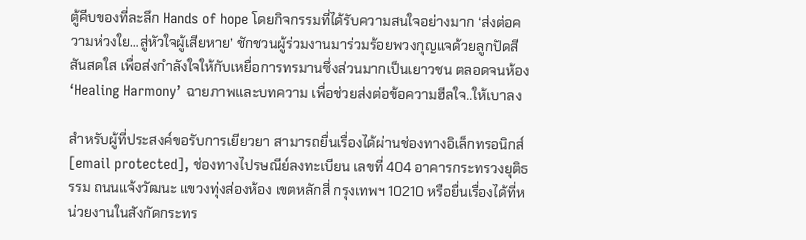ตู้คีบของที่ละลึก Hands of hope โดยกิจกรรมที่ได้รับความสนใจอย่างมาก ‘ส่งต่อความห่วงใย…สู่หัวใจผู้เสียหาย’ ชักชวนผู้ร่วมงานมาร่วมร้อยพวงกุญแจด้วยลูกปัดสีสันสดใส เพื่อส่งกำลังใจให้กับเหยื่อการทรมานซึ่งส่วนมากเป็นเยาวชน ตลอดจนห้อง ‘Healing Harmony’ ฉายภาพและบทความ เพื่อช่วยส่งต่อข้อความฮีลใจ..ให้เบาลง

สำหรับผู้ที่ประสงค์ขอรับการเยียวยา สามารถยื่นเรื่องได้ผ่านช่องทางอิเล็กทรอนิกส์ [email protected], ช่องทางไปรษณีย์ลงทะเบียน เลขที่ 404 อาคารกระทรวงยุติธรรม ถนนแจ้งวัฒนะ แขวงทุ่งส่องห้อง เขตหลักสี่ กรุงเทพฯ 10210 หรือยื่นเรื่องได้ที่หน่วยงานในสังกัดกระทร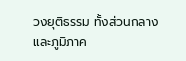วงยุติธรรม ทั้งส่วนกลางและภูมิภาค